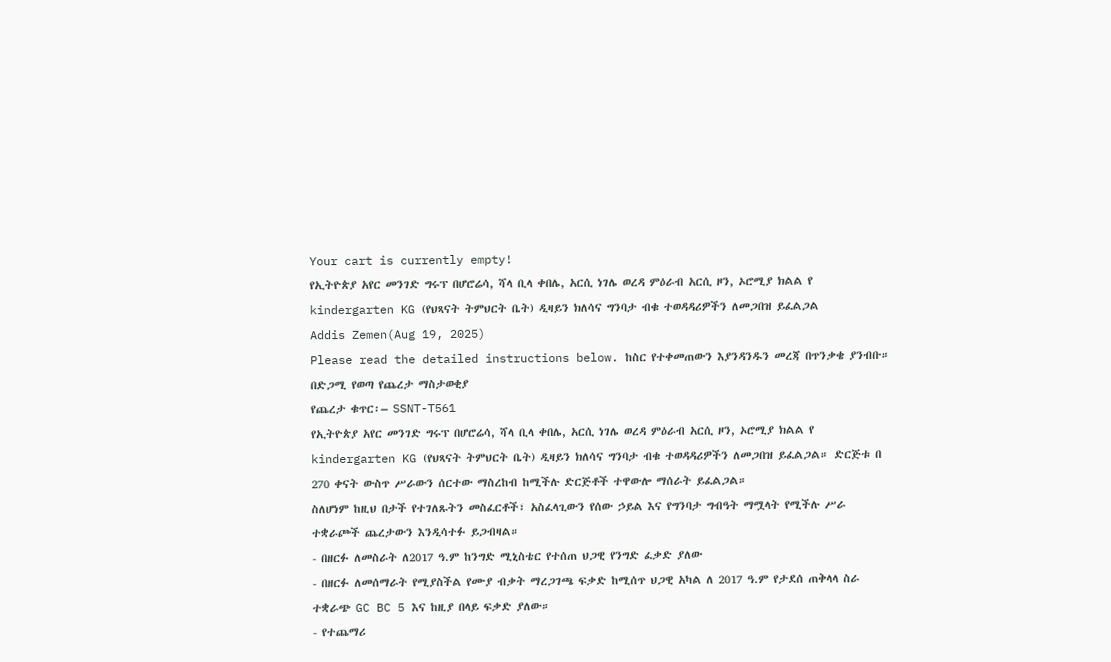Your cart is currently empty!
የኢትዮጵያ አየር መንገድ ግሩፕ በሆሮሬሳ, ሻላ ቢላ ቀበሌ, አርሲ ነገሌ ወረዳ ምዕራብ አርሲ ዞን, ኦሮሚያ ክልል የ kindergarten KG (የህጻናት ትምህርት ቤት) ዲዛይን ክለሳና ግንባታ ብቁ ተወዳዳሪዎችን ለመጋበዝ ይፈልጋል
Addis Zemen(Aug 19, 2025)
Please read the detailed instructions below. ከስር የተቀመጠውን እያንዳንዱን መረጃ በጥንቃቄ ያንብቡ።
በድጋሚ የወጣ የጨረታ ማስታወቂያ
የጨረታ ቁጥር፡– SSNT-T561
የኢትዮጵያ አየር መንገድ ግሩፕ በሆሮሬሳ, ሻላ ቢላ ቀበሌ, አርሲ ነገሌ ወረዳ ምዕራብ አርሲ ዞን, ኦሮሚያ ክልል የ kindergarten KG (የህጻናት ትምህርት ቤት) ዲዛይን ክለሳና ግንባታ ብቁ ተወዳዳሪዎችን ለመጋበዝ ይፈልጋል። ድርጅቱ በ 270 ቀናት ውስጥ ሥራውን ሰርተው ማስረከብ ከሚችሉ ድርጅቶች ተዋውሎ ማሰራት ይፈልጋል።
ስለሆነም ከዚህ በታች የተገለጹትን መስፈርቶች፣ አስፈላጊውን የሰው ኃይል እና የግንባታ ግብዓት ማሟላት የሚችሉ ሥራ ተቋራጮች ጨረታውን እንዲሳተፉ ይጋብዛል።
- በዘርፉ ለመስራት ለ2017 ዓ.ም ከንግድ ሚኒስቴር የተሰጠ ህጋዊ የንግድ ፈቃድ ያለው
- በዘርፉ ለመሰማራት የሚያስችል የሙያ ብቃት ማረጋገጫ ፍቃድ ከሚሰጥ ህጋዊ አካል ለ 2017 ዓ.ም የታደሰ ጠቅላላ ስራ ተቋራጭ GC BC 5 እና ከዚያ በላይ ፍቃድ ያለው።
- የተጨማሪ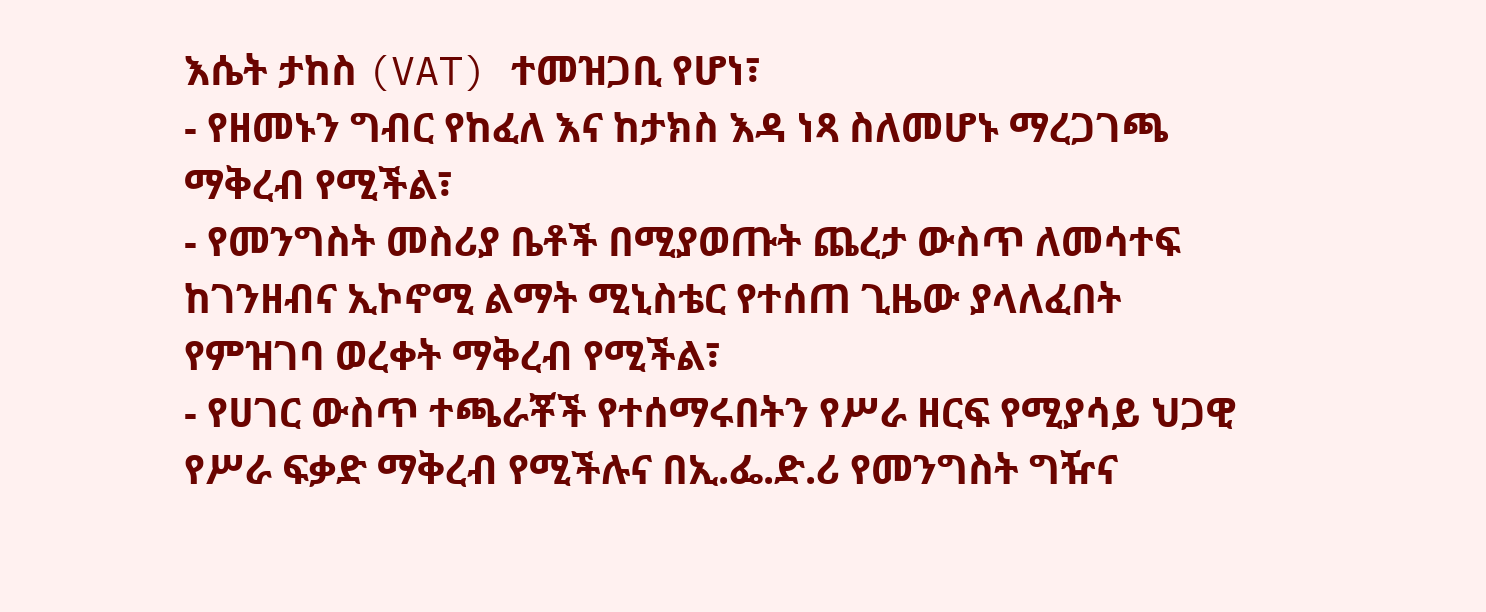እሴት ታከስ (VAT) ተመዝጋቢ የሆነ፣
- የዘመኑን ግብር የከፈለ እና ከታክስ እዳ ነጻ ስለመሆኑ ማረጋገጫ ማቅረብ የሚችል፣
- የመንግስት መስሪያ ቤቶች በሚያወጡት ጨረታ ውስጥ ለመሳተፍ ከገንዘብና ኢኮኖሚ ልማት ሚኒስቴር የተሰጠ ጊዜው ያላለፈበት የምዝገባ ወረቀት ማቅረብ የሚችል፣
- የሀገር ውስጥ ተጫራቾች የተሰማሩበትን የሥራ ዘርፍ የሚያሳይ ህጋዊ የሥራ ፍቃድ ማቅረብ የሚችሉና በኢ.ፌ.ድ.ሪ የመንግስት ግዥና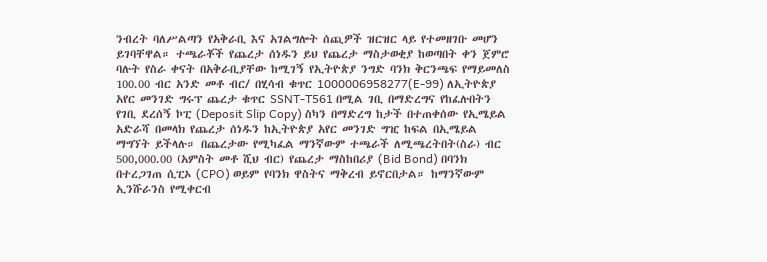ንብረት ባለሥልጣን የአቅራቢ እና አገልግሎት ሰጪዎች ዝርዝር ላይ የተመዘገቡ መሆን ይገባቸዋል። ተጫራቾች የጨረታ ሰነዱን ይህ የጨረታ ማስታወቂያ ከወጣበት ቀን ጀምሮ ባሉት የስራ ቀናት በአቅራቢያቸው ከሚገኝ የኢትዮጵያ ንግድ ባንክ ቅርንጫፍ የማይመለስ 100.00 ብር አንድ መቶ ብር/ በሂሳብ ቁጥር 1000006958277(E-99) ለኢትዮጵያ አየር መንገድ ግሩፕ ጨረታ ቁጥር SSNT-T561 በሚል ገቢ በማድረግና የከፈሉበትን የገቢ ደረሰኝ ኮፒ (Deposit Slip Copy) ስካን በማድረግ ከታች በተጠቀሰው የኢሜይል አድራሻ በመላክ የጨረታ ሰነዱን ከኢትዮጵያ አየር መንገድ ግዢ ከፍል በኢሜይል ማግኘት ይችላሉ። በጨረታው የሚካፈል ማንኛውም ተጫራች ለሚጫረትበት(ስራ) ብር 500,000.00 (አምስት መቶ ሺህ ብር) የጨረታ ማስከበሪያ (Bid Bond) በባንክ በተረጋገጠ ሲፒኦ (CPO) ወይም የባንክ ዋስትና ማቅረብ ይኖርበታል። ከማንኛውም ኢንሹራንስ የሚቀርብ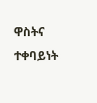ዋስትና ተቀባይነት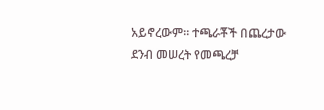አይኖረውም። ተጫራቾች በጨረታው ደንብ መሠረት የመጫረቻ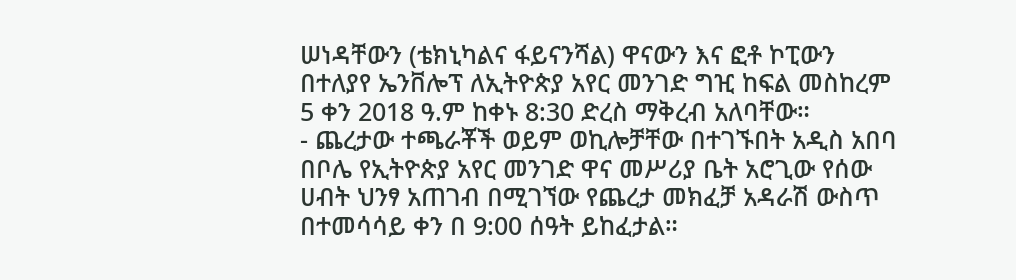ሠነዳቸውን (ቴክኒካልና ፋይናንሻል) ዋናውን እና ፎቶ ኮፒውን በተለያየ ኤንቨሎፕ ለኢትዮጵያ አየር መንገድ ግዢ ከፍል መስከረም 5 ቀን 2018 ዓ.ም ከቀኑ 8:30 ድረስ ማቅረብ አለባቸው።
- ጨረታው ተጫራቾች ወይም ወኪሎቻቸው በተገኙበት አዲስ አበባ በቦሌ የኢትዮጵያ አየር መንገድ ዋና መሥሪያ ቤት አሮጊው የሰው ሀብት ህንፃ አጠገብ በሚገኘው የጨረታ መክፈቻ አዳራሽ ውስጥ በተመሳሳይ ቀን በ 9:00 ሰዓት ይከፈታል።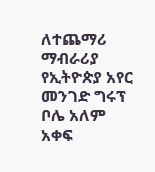ለተጨማሪ ማብራሪያ
የኢትዮጵያ አየር መንገድ ግሩፕ
ቦሌ አለም አቀፍ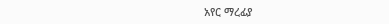አየር ማረፊያ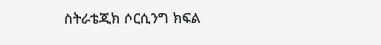ስትራቴጂክ ሶርሲንግ ክፍል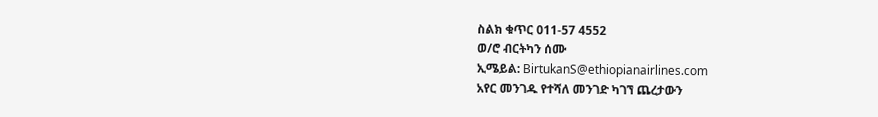ስልክ ቁጥር 011-57 4552
ወ/ሮ ብርትካን ሰሙ
ኢሜይል: BirtukanS@ethiopianairlines.com
አየር መንገዱ የተሻለ መንገድ ካገኘ ጨረታውን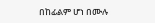በከፊልም ሆነ በሙሉ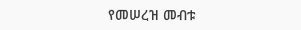የመሠረዝ መብቱ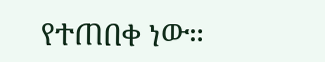የተጠበቀ ነው።